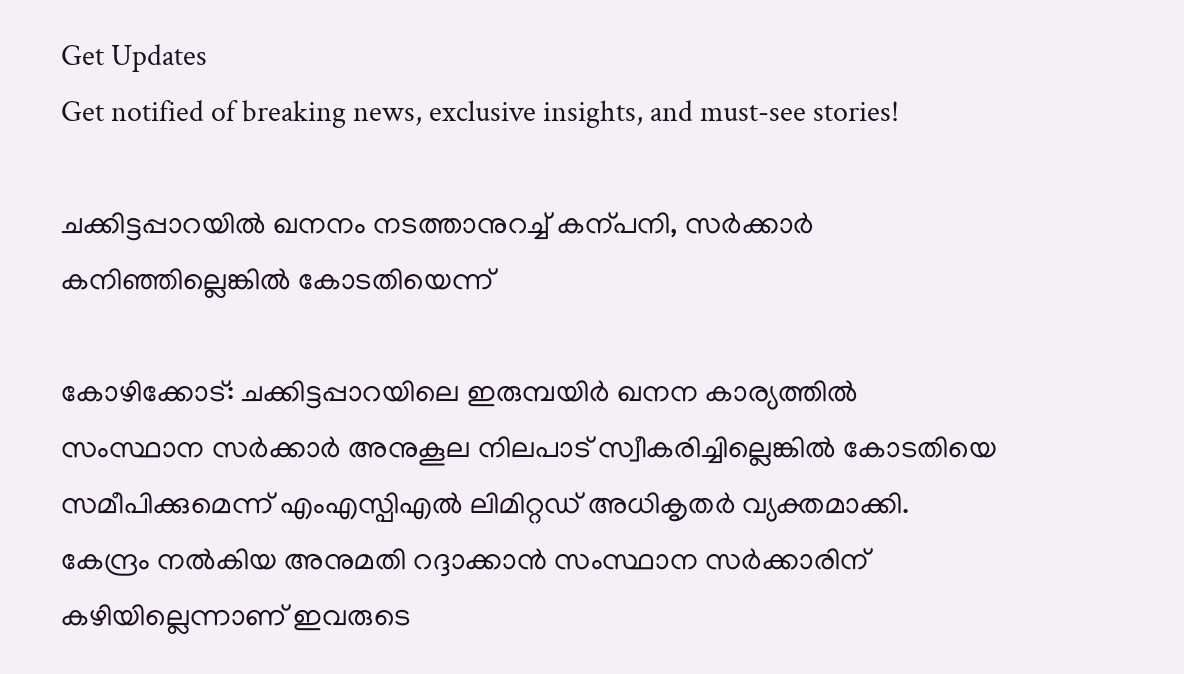Get Updates
Get notified of breaking news, exclusive insights, and must-see stories!

ചക്കിട്ടപ്പാറയില്‍ ഖനനം നടത്താനുറച്ച് കന്പനി, സര്‍ക്കാര്‍ കനിഞ്ഞില്ലെങ്കില്‍ കോടതിയെന്ന്

കോഴിക്കോട്: ചക്കിട്ടപ്പാറയിലെ ഇരുമ്പയിർ ഖനന കാര്യത്തിൽ സംസ്ഥാന സർക്കാർ അനുകൂല നിലപാട് സ്വീകരിച്ചില്ലെങ്കിൽ കോടതിയെ സമീപിക്കുമെന്ന് എംഎസ്പിഎല്‍ ലിമിറ്റഡ് അധികൃതര്‍ വ്യക്തമാക്കി. കേന്ദ്രം നൽകിയ അനുമതി റദ്ദാക്കാൻ സംസ്ഥാന സർക്കാരിന് കഴിയില്ലെന്നാണ് ഇവരുടെ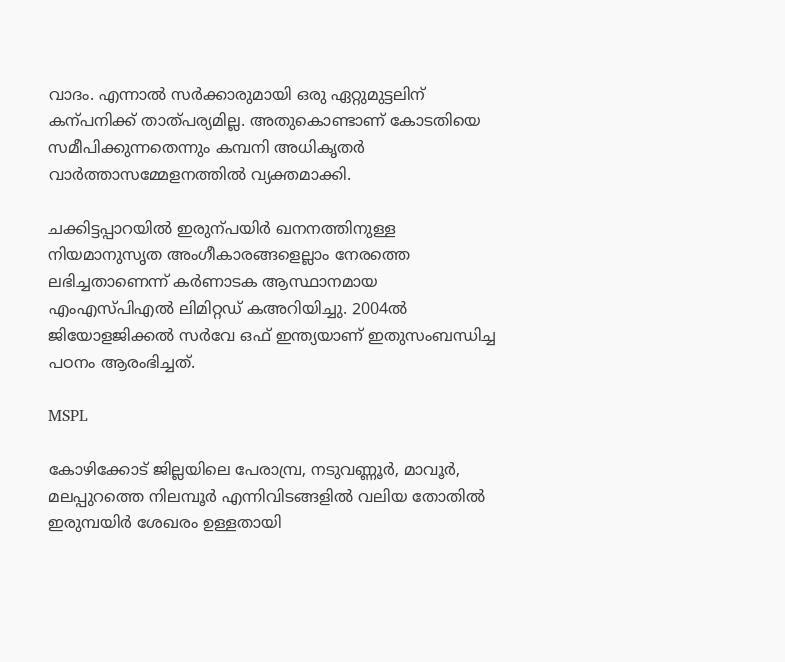വാദം. എന്നാല്‍ സര്‍ക്കാരുമായി ഒരു ഏറ്റുമുട്ടലിന് കന്പനിക്ക് താത്പര്യമില്ല. അതുകൊണ്ടാണ് കോടതിയെ സമീപിക്കുന്നതെന്നും കമ്പനി അധികൃതർ വാർത്താസമ്മേളനത്തിൽ വ്യക്തമാക്കി.

ചക്കിട്ടപ്പാറയിൽ ഇരുന്പയിർ ഖനനത്തിനുള്ള നിയമാനുസൃത അംഗീകാരങ്ങളെല്ലാം നേരത്തെ ലഭിച്ചതാണെന്ന് കർണാടക ആസ്ഥാനമായ എംഎസ്പിഎല്‍ ലിമിറ്റഡ് കഅറിയിച്ചു. 2004ൽ ജിയോളജിക്കൽ സർവേ ഒഫ് ഇന്ത്യയാണ് ഇതുസംബന്ധിച്ച പഠനം ആരംഭിച്ചത്.

MSPL

കോഴിക്കോട് ജില്ലയിലെ പേരാമ്പ്ര, നടുവണ്ണൂർ, മാവൂർ, മലപ്പുറത്തെ നിലമ്പൂർ എന്നിവിടങ്ങളിൽ വലിയ തോതിൽ ഇരുമ്പയിർ ശേഖരം ഉള്ളതായി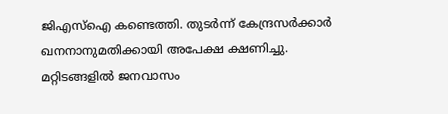ജിഎസ്ഐ കണ്ടെത്തി. തുടർന്ന് കേന്ദ്രസർക്കാർ ഖനനാനുമതിക്കായി അപേക്ഷ ക്ഷണിച്ചു. മറ്റിടങ്ങളിൽ ജനവാസം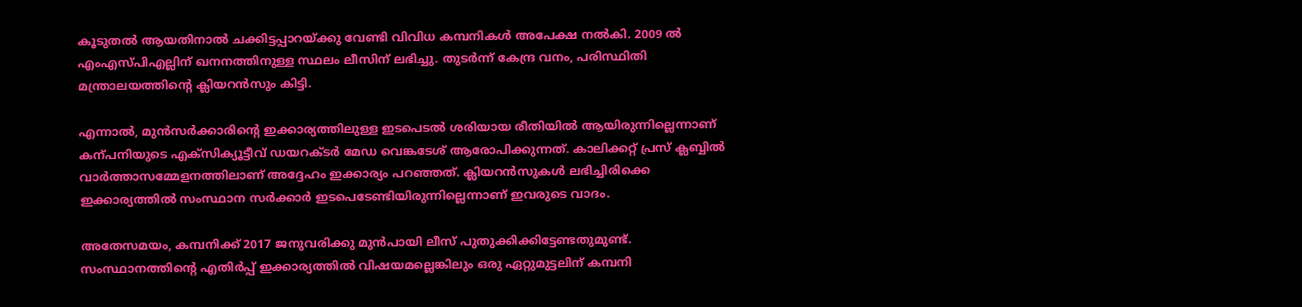കൂടുതൽ ആയതിനാൽ ചക്കിട്ടപ്പാറയ്ക്കു വേണ്ടി വിവിധ കമ്പനികൾ അപേക്ഷ നൽകി. 2009 ൽ എംഎസ്പിഎല്ലിന് ഖനനത്തിനുള്ള സ്ഥലം ലീസിന് ലഭിച്ചു. തുടർന്ന് കേന്ദ്ര വനം, പരിസ്ഥിതി മന്ത്രാലയത്തിന്റെ ക്ലിയറൻസും കിട്ടി.

എന്നാൽ, മുൻസർക്കാരിന്റെ ഇക്കാര്യത്തിലുള്ള ഇടപെടൽ ശരിയായ രീതിയിൽ ആയിരുന്നില്ലെന്നാണ് കന്പനിയുടെ എക്സിക്യൂട്ടീവ് ഡയറക്ടര്‍ മേഡ വെങ്കടേശ് ആരോപിക്കുന്നത്. കാലിക്കറ്റ് പ്രസ് ക്ലബ്ബിൽ വാർത്താസമ്മേളനത്തിലാണ് അദ്ദേഹം ഇക്കാര്യം പറഞ്ഞത്. ക്ലിയറൻസുകൾ ലഭിച്ചിരിക്കെ ഇക്കാര്യത്തിൽ സംസ്ഥാന സർക്കാർ ഇടപെടേണ്ടിയിരുന്നില്ലെന്നാണ് ഇവരുടെ വാദം.

അതേസമയം, കമ്പനിക്ക് 2017 ജനുവരിക്കു മുൻപായി ലീസ് പുതുക്കിക്കിട്ടേണ്ടതുമുണ്ട്. സംസ്ഥാനത്തിന്റെ എതിർപ്പ് ഇക്കാര്യത്തിൽ വിഷയമല്ലെങ്കിലും ഒരു ഏറ്റുമുട്ടലിന് കമ്പനി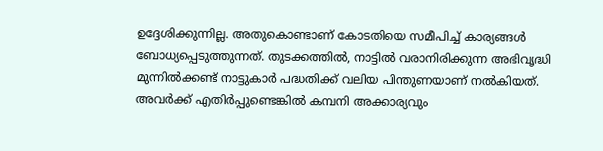ഉദ്ദേശിക്കുന്നില്ല. അതുകൊണ്ടാണ് കോടതിയെ സമീപിച്ച് കാര്യങ്ങൾ ബോധ്യപ്പെടുത്തുന്നത്. തുടക്കത്തിൽ, നാട്ടിൽ വരാനിരിക്കുന്ന അഭിവൃദ്ധി മുന്നിൽക്കണ്ട് നാട്ടുകാർ പദ്ധതിക്ക് വലിയ പിന്തുണയാണ് നൽകിയത്. അവർക്ക് എതിർപ്പുണ്ടെങ്കിൽ കമ്പനി അക്കാര്യവും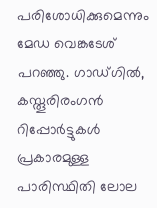പരിശോധിക്കുമെന്നും മേഡ വെങ്കടേശ് പറഞ്ഞു. ഗാഡ്ഗിൽ, കസ്തൂരിരംഗൻ റിപ്പോർട്ടുകൾ പ്രകാരമുള്ള പാരിസ്ഥിതി ലോല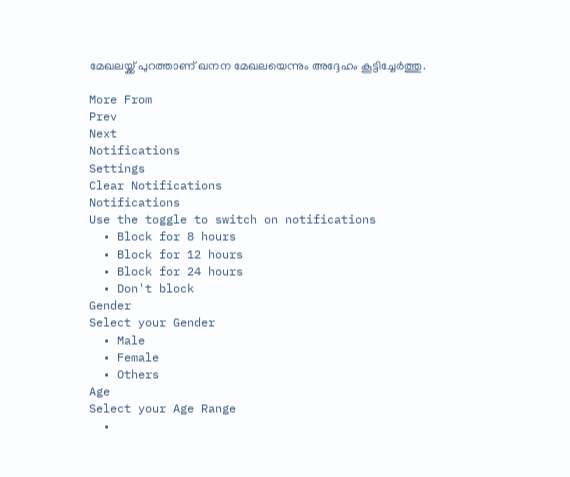മേഖലയ്ക്ക് പുറത്താണ് ഖനന മേഖലയെന്നും അദ്ദേഹം കൂട്ടിച്ചേർത്തു.

More From
Prev
Next
Notifications
Settings
Clear Notifications
Notifications
Use the toggle to switch on notifications
  • Block for 8 hours
  • Block for 12 hours
  • Block for 24 hours
  • Don't block
Gender
Select your Gender
  • Male
  • Female
  • Others
Age
Select your Age Range
  •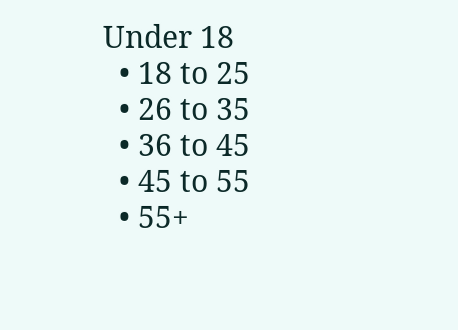Under 18
  • 18 to 25
  • 26 to 35
  • 36 to 45
  • 45 to 55
  • 55+